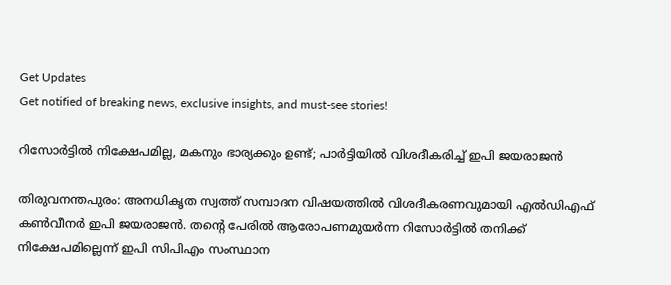Get Updates
Get notified of breaking news, exclusive insights, and must-see stories!

റിസോര്‍ട്ടില്‍ നിക്ഷേപമില്ല, മകനും ഭാര്യക്കും ഉണ്ട്; പാര്‍ട്ടിയില്‍ വിശദീകരിച്ച് ഇപി ജയരാജന്‍

തിരുവനന്തപുരം: അനധികൃത സ്വത്ത് സമ്പാദന വിഷയത്തില്‍ വിശദീകരണവുമായി എല്‍ഡിഎഫ് കണ്‍വീനര്‍ ഇപി ജയരാജന്‍. തന്റെ പേരില്‍ ആരോപണമുയര്‍ന്ന റിസോര്‍ട്ടില്‍ തനിക്ക് നിക്ഷേപമില്ലെന്ന് ഇപി സിപിഎം സംസ്ഥാന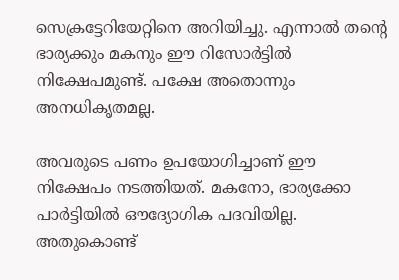സെക്രട്ടേറിയേറ്റിനെ അറിയിച്ചു. എന്നാല്‍ തന്റെ ഭാര്യക്കും മകനും ഈ റിസോര്‍ട്ടില്‍ നിക്ഷേപമുണ്ട്. പക്ഷേ അതൊന്നും അനധികൃതമല്ല.

അവരുടെ പണം ഉപയോഗിച്ചാണ് ഈ നിക്ഷേപം നടത്തിയത്. മകനോ, ഭാര്യക്കോ പാര്‍ട്ടിയില്‍ ഔദ്യോഗിക പദവിയില്ല. അതുകൊണ്ട്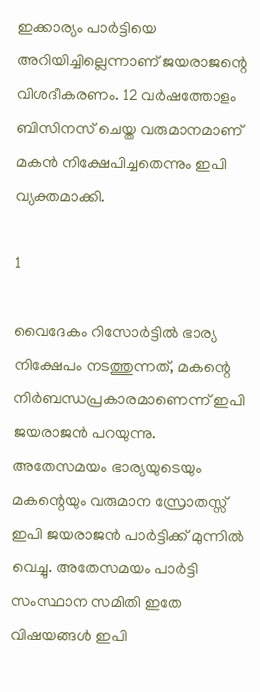ഇക്കാര്യം പാര്‍ട്ടിയെ അറിയിച്ചില്ലെന്നാണ് ജയരാജന്റെ വിശദീകരണം. 12 വര്‍ഷത്തോളം ബിസിനസ് ചെയ്ത വരുമാനമാണ് മകന്‍ നിക്ഷേപിച്ചതെന്നും ഇപി വ്യക്തമാക്കി.

1

വൈദേകം റിസോര്‍ട്ടില്‍ ഭാര്യ നിക്ഷേപം നടത്തുന്നത്, മകന്റെ നിര്‍ബന്ധപ്രകാരമാണെന്ന് ഇപി ജയരാജന്‍ പറയുന്നു. അതേസമയം ഭാര്യയുടെയും മകന്റെയും വരുമാന സ്രോതസ്സ് ഇപി ജയരാജന്‍ പാര്‍ട്ടിക്ക് മുന്നില്‍ വെച്ചു. അതേസമയം പാര്‍ട്ടി സംസ്ഥാന സമിതി ഇതേ വിഷയങ്ങള്‍ ഇപി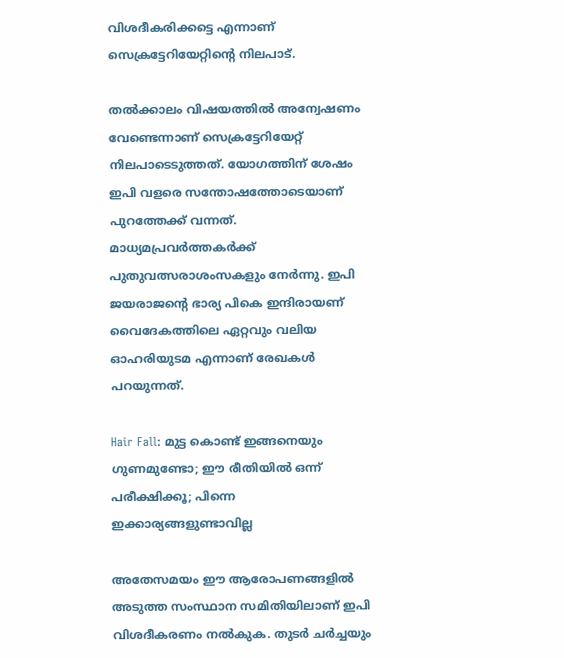വിശദീകരിക്കട്ടെ എന്നാണ് സെക്രട്ടേറിയേറ്റിന്റെ നിലപാട്.

തല്‍ക്കാലം വിഷയത്തില്‍ അന്വേഷണം വേണ്ടെന്നാണ് സെക്രട്ടേറിയേറ്റ് നിലപാടെടുത്തത്. യോഗത്തിന് ശേഷം ഇപി വളരെ സന്തോഷത്തോടെയാണ് പുറത്തേക്ക് വന്നത്. മാധ്യമപ്രവര്‍ത്തകര്‍ക്ക് പുതുവത്സരാശംസകളും നേര്‍ന്നു. ഇപി ജയരാജന്റെ ഭാര്യ പികെ ഇന്ദിരായണ് വൈദേകത്തിലെ ഏറ്റവും വലിയ ഓഹരിയുടമ എന്നാണ് രേഖകള്‍ പറയുന്നത്.

Hair Fall: മുട്ട കൊണ്ട് ഇങ്ങനെയും ഗുണമുണ്ടോ; ഈ രീതിയില്‍ ഒന്ന് പരീക്ഷിക്കൂ; പിന്നെ ഇക്കാര്യങ്ങളുണ്ടാവില്ല

അതേസമയം ഈ ആരോപണങ്ങളില്‍ അടുത്ത സംസ്ഥാന സമിതിയിലാണ് ഇപി വിശദീകരണം നല്‍കുക. തുടര്‍ ചര്‍ച്ചയും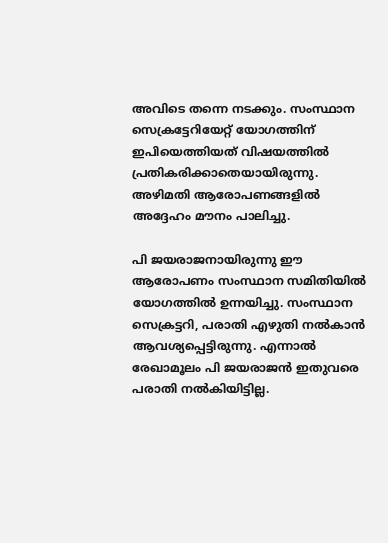അവിടെ തന്നെ നടക്കും. സംസ്ഥാന സെക്രട്ടേറിയേറ്റ് യോഗത്തിന് ഇപിയെത്തിയത് വിഷയത്തില്‍ പ്രതികരിക്കാതെയായിരുന്നു. അഴിമതി ആരോപണങ്ങളില്‍ അദ്ദേഹം മൗനം പാലിച്ചു.

പി ജയരാജനായിരുന്നു ഈ ആരോപണം സംസ്ഥാന സമിതിയില്‍ യോഗത്തില്‍ ഉന്നയിച്ചു. സംസ്ഥാന സെക്രട്ടറി, പരാതി എഴുതി നല്‍കാന്‍ ആവശ്യപ്പെട്ടിരുന്നു. എന്നാല്‍ രേഖാമൂലം പി ജയരാജന്‍ ഇതുവരെ പരാതി നല്‍കിയിട്ടില്ല.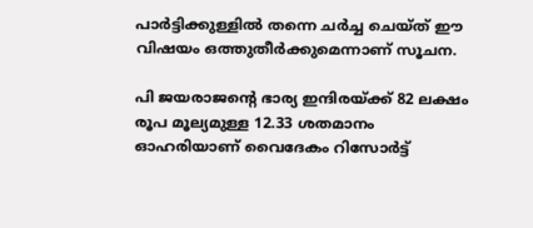പാര്‍ട്ടിക്കുള്ളില്‍ തന്നെ ചര്‍ച്ച ചെയ്ത് ഈ വിഷയം ഒത്തുതീര്‍ക്കുമെന്നാണ് സൂചന.

പി ജയരാജന്റെ ഭാര്യ ഇന്ദിരയ്ക്ക് 82 ലക്ഷം രൂപ മൂല്യമുള്ള 12.33 ശതമാനം ഓഹരിയാണ് വൈദേകം റിസോര്‍ട്ട്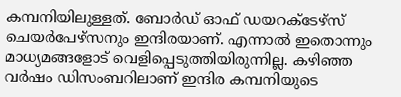കമ്പനിയിലുള്ളത്. ബോര്‍ഡ് ഓഫ് ഡയറക്ടേഴ്‌സ് ചെയര്‍പേഴ്‌സനും ഇന്ദിരയാണ്. എന്നാല്‍ ഇതൊന്നും മാധ്യമങ്ങളോട് വെളിപ്പെടുത്തിയിരുന്നില്ല. കഴിഞ്ഞ വര്‍ഷം ഡിസംബറിലാണ് ഇന്ദിര കമ്പനിയുടെ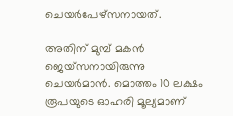ചെയര്‍പേഴ്‌സനായത്.

അതിന് മുമ്പ് മകന്‍ ജെയ്‌സനായിരുന്നു ചെയര്‍മാന്‍. മൊത്തം 10 ലക്ഷം രൂപയുടെ ഓഹരി മൂല്യമാണ്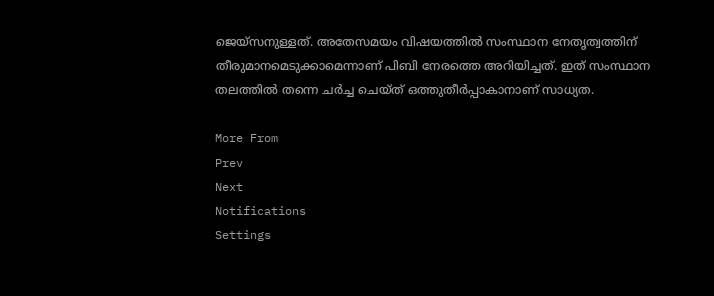ജെയ്‌സനുള്ളത്. അതേസമയം വിഷയത്തില്‍ സംസ്ഥാന നേതൃത്വത്തിന് തീരുമാനമെടുക്കാമെന്നാണ് പിബി നേരത്തെ അറിയിച്ചത്. ഇത് സംസ്ഥാന തലത്തില്‍ തന്നെ ചര്‍ച്ച ചെയ്ത് ഒത്തുതീര്‍പ്പാകാനാണ് സാധ്യത.

More From
Prev
Next
Notifications
Settings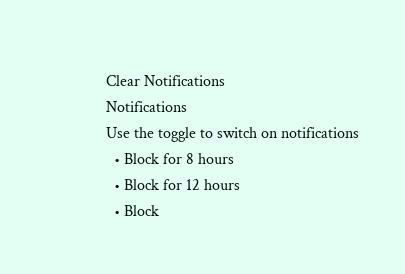Clear Notifications
Notifications
Use the toggle to switch on notifications
  • Block for 8 hours
  • Block for 12 hours
  • Block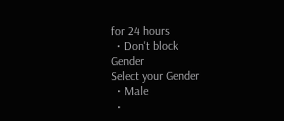for 24 hours
  • Don't block
Gender
Select your Gender
  • Male
  •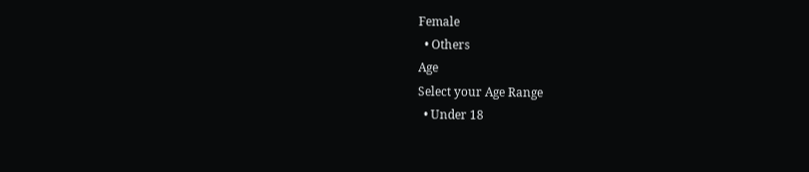Female
  • Others
Age
Select your Age Range
  • Under 18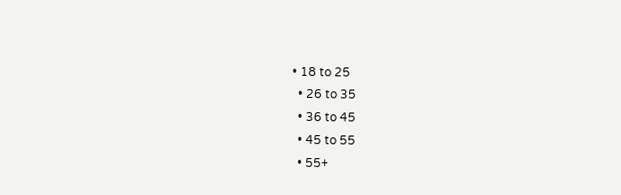• 18 to 25
  • 26 to 35
  • 36 to 45
  • 45 to 55
  • 55+